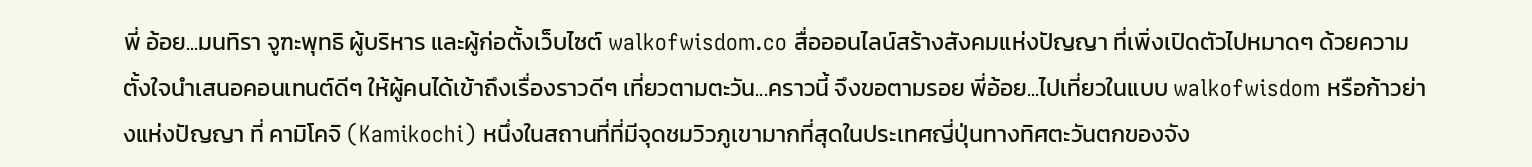พี่ อ้อย...มนทิรา จูฑะพุทธิ ผู้บริหาร และผู้ก่อตั้งเว็บไซต์ walkofwisdom.co สื่อออนไลน์สร้างสังคมแห่งปัญญา ที่เพิ่งเปิดตัวไปหมาดๆ ด้วยความตั้งใจนำเสนอคอนเทนต์ดีๆ ให้ผู้คนได้เข้าถึงเรื่องราวดีๆ เที่ยวตามตะวัน...คราวนี้ จึงขอตามรอย พี่อ้อย...ไปเที่ยวในแบบ walkofwisdom หรือก้าวย่างแห่งปัญญา ที่ คามิโคจิ (Kamikochi) หนึ่งในสถานที่ที่มีจุดชมวิวภูเขามากที่สุดในประเทศญี่ปุ่นทางทิศตะวันตกของจัง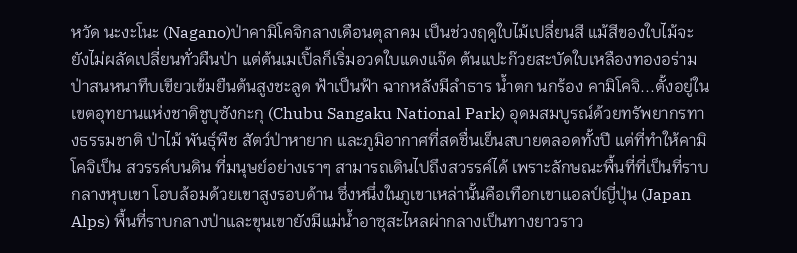หวัด นะงะโนะ (Nagano)ป่าคามิโคจิกลางเดือนตุลาคม เป็นช่วงฤดูใบไม้เปลี่ยนสี แม้สีของใบไม้จะยังไม่ผลัดเปลี่ยนทั่วผืนป่า แต่ต้นเมเปิ้ลก็เริ่มอวดใบแดงแจ๊ด ต้นแปะก๊วยสะบัดใบเหลืองทองอร่าม ป่าสนหนาทึบเขียวเข้มยืนต้นสูงชะลูด ฟ้าเป็นฟ้า ฉากหลังมีลำธาร น้ำตก นกร้อง คามิโคจิ...ตั้งอยู่ในเขตอุทยานแห่งชาติชูบุซังกะกุ (Chubu Sangaku National Park) อุดมสมบูรณ์ด้วยทรัพยากรทางธรรมชาติ ป่าไม้ พันธุ์พืช สัตว์ป่าหายาก และภูมิอากาศที่สดชื่นเย็นสบายตลอดทั้งปี แต่ที่ทำให้คามิโคจิเป็น สวรรค์บนดิน ที่มนุษย์อย่างเราๆ สามารถเดินไปถึงสวรรค์ได้ เพราะลักษณะพื้นที่ที่เป็นที่ราบกลางหุบเขา โอบล้อมด้วยเขาสูงรอบด้าน ซึ่งหนึ่งในภูเขาเหล่านั้นคือเทือกเขาแอลป์ญี่ปุ่น (Japan Alps) พื้นที่ราบกลางป่าและขุนเขายังมีแม่น้ำอาซุสะไหลผ่ากลางเป็นทางยาวราว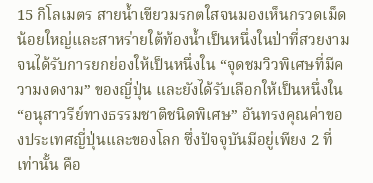15 กิโลเมตร สายน้ำเขียวมรกตใสจนมองเห็นกรวดเม็ดน้อยใหญ่และสาหร่ายใต้ท้องน้ำเป็นหนึ่งในป่าที่สวยงาม จนได้รับการยกย่องให้เป็นหนึ่งใน “จุดชมวิวพิเศษที่มีความงดงาม” ของญี่ปุ่น และยังได้รับเลือกให้เป็นหนึ่งใน “อนุสาวรีย์ทางธรรมชาติชนิดพิเศษ” อันทรงคุณค่าของประเทศญี่ปุ่นและของโลก ซึ่งปัจจุบันมีอยู่เพียง 2 ที่เท่านั้น คือ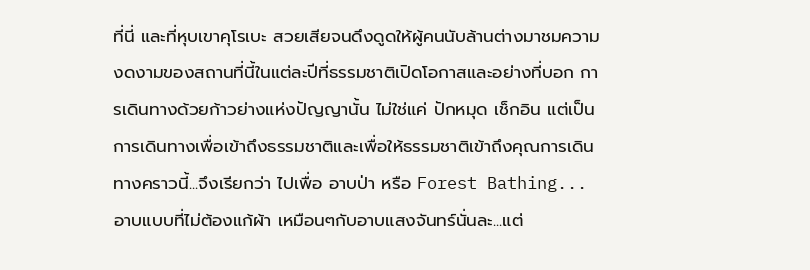ที่นี่ และที่หุบเขาคุโรเบะ สวยเสียจนดึงดูดให้ผู้คนนับล้านต่างมาชมความงดงามของสถานที่นี้ในแต่ละปีที่ธรรมชาติเปิดโอกาสและอย่างที่บอก การเดินทางด้วยก้าวย่างแห่งปัญญานั้น ไม่ใช่แค่ ปักหมุด เช็กอิน แต่เป็นการเดินทางเพื่อเข้าถึงธรรมชาติและเพื่อให้ธรรมชาติเข้าถึงคุณการเดินทางคราวนี้...จึงเรียกว่า ไปเพื่อ อาบป่า หรือ Forest Bathing...อาบแบบที่ไม่ต้องแก้ผ้า เหมือนๆกับอาบแสงจันทร์นั่นละ...แต่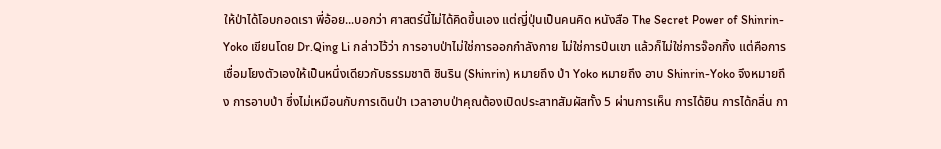ให้ป่าได้โอบกอดเรา พี่อ้อย...บอกว่า ศาสตร์นี้ไม่ได้คิดขึ้นเอง แต่ญี่ปุ่นเป็นคนคิด หนังสือ The Secret Power of Shinrin-Yoko เขียนโดย Dr.Qing Li กล่าวไว้ว่า การอาบป่าไม่ใช่การออกกำลังกาย ไม่ใช่การปีนเขา แล้วก็ไม่ใช่การจ๊อกกิ้ง แต่คือการเชื่อมโยงตัวเองให้เป็นหนึ่งเดียวกับธรรมชาติ ชินริน (Shinrin) หมายถึง ป่า Yoko หมายถึง อาบ Shinrin-Yoko จึงหมายถึง การอาบป่า ซึ่งไม่เหมือนกับการเดินป่า เวลาอาบป่าคุณต้องเปิดประสาทสัมผัสทั้ง 5 ผ่านการเห็น การได้ยิน การได้กลิ่น กา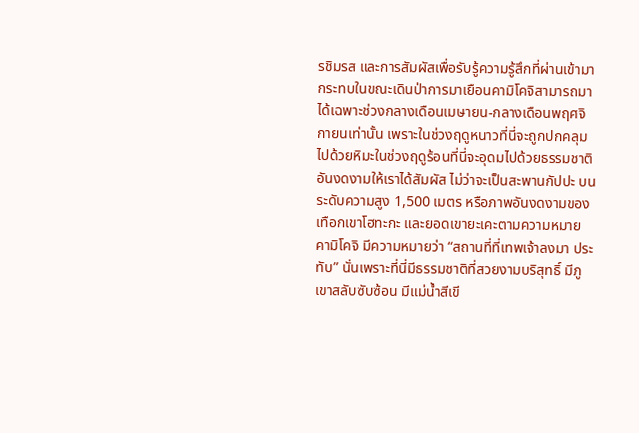รชิมรส และการสัมผัสเพื่อรับรู้ความรู้สึกที่ผ่านเข้ามากระทบในขณะเดินป่าการมาเยือนคามิโคจิสามารถมาได้เฉพาะช่วงกลางเดือนเมษายน-กลางเดือนพฤศจิกายนเท่านั้น เพราะในช่วงฤดูหนาวที่นี่จะถูกปกคลุมไปด้วยหิมะในช่วงฤดูร้อนที่นี่จะอุดมไปด้วยธรรมชาติอันงดงามให้เราได้สัมผัส ไม่ว่าจะเป็นสะพานกัปปะ บนระดับความสูง 1,500 เมตร หรือภาพอันงดงามของเทือกเขาโฮทะกะ และยอดเขายะเคะตามความหมาย คามิโคจิ มีความหมายว่า “สถานที่ที่เทพเจ้าลงมา ประทับ” นั่นเพราะที่นี่มีธรรมชาติที่สวยงามบริสุทธิ์ มีภูเขาสลับซับซ้อน มีแม่น้ำสีเขี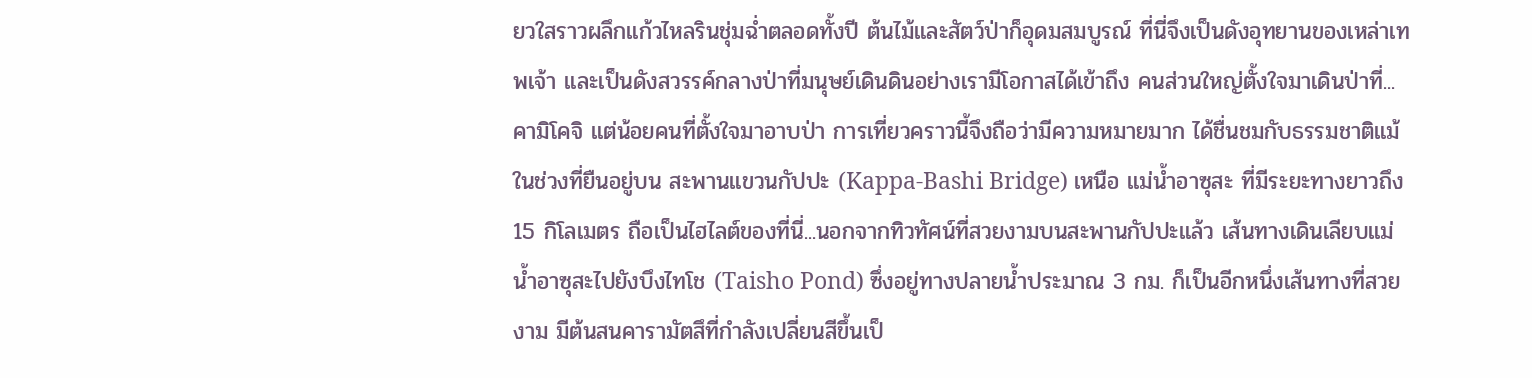ยวใสราวผลึกแก้วไหลรินชุ่มฉ่ำตลอดทั้งปี ต้นไม้และสัตว์ป่าก็อุดมสมบูรณ์ ที่นี่จึงเป็นดังอุทยานของเหล่าเทพเจ้า และเป็นดังสวรรค์กลางป่าที่มนุษย์เดินดินอย่างเรามีโอกาสได้เข้าถึง คนส่วนใหญ่ตั้งใจมาเดินป่าที่...คามิโคจิ แต่น้อยคนที่ตั้งใจมาอาบป่า การเที่ยวคราวนี้จึงถือว่ามีความหมายมาก ได้ชื่นชมกับธรรมชาติแม้ในช่วงที่ยืนอยู่บน สะพานแขวนกัปปะ (Kappa-Bashi Bridge) เหนือ แม่น้ำอาซุสะ ที่มีระยะทางยาวถึง 15 กิโลเมตร ถือเป็นไฮไลต์ของที่นี่...นอกจากทิวทัศน์ที่สวยงามบนสะพานกัปปะแล้ว เส้นทางเดินเลียบแม่น้ำอาซุสะไปยังบึงไทโช (Taisho Pond) ซึ่งอยู่ทางปลายน้ำประมาณ 3 กม. ก็เป็นอีกหนึ่งเส้นทางที่สวยงาม มีต้นสนคารามัตสึที่กำลังเปลี่ยนสีขึ้นเป็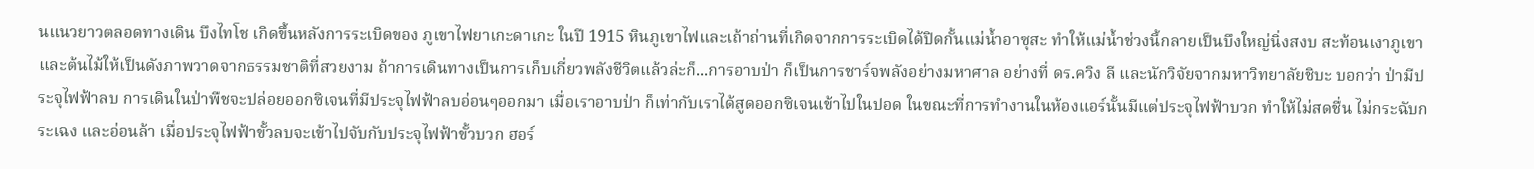นแนวยาวตลอดทางเดิน บึงไทโช เกิดขึ้นหลังการระเบิดของ ภูเขาไฟยาเกะดาเกะ ในปี 1915 หินภูเขาไฟและเถ้าถ่านที่เกิดจากการระเบิดได้ปิดกั้นแม่น้ำอาซุสะ ทำให้แม่น้ำช่วงนี้กลายเป็นบึงใหญ่นิ่งสงบ สะท้อนเงาภูเขาและต้นไม้ให้เป็นดังภาพวาดจากธรรมชาติที่สวยงาม ถ้าการเดินทางเป็นการเก็บเกี่ยวพลังชีวิตแล้วล่ะก็...การอาบป่า ก็เป็นการชาร์จพลังอย่างมหาศาล อย่างที่ ดร.ควิง ลี และนักวิจัยจากมหาวิทยาลัยชิบะ บอกว่า ป่ามีประจุไฟฟ้าลบ การเดินในป่าพืชจะปล่อยออกซิเจนที่มีประจุไฟฟ้าลบอ่อนๆออกมา เมื่อเราอาบป่า ก็เท่ากับเราได้สูดออกซิเจนเข้าไปในปอด ในขณะที่การทำงานในห้องแอร์นั้นมีแต่ประจุไฟฟ้าบวก ทำให้ไม่สดชื่น ไม่กระฉับกระเฉง และอ่อนล้า เมื่อประจุไฟฟ้าขั้วลบจะเข้าไปจับกับประจุไฟฟ้าขั้วบวก ฮอร์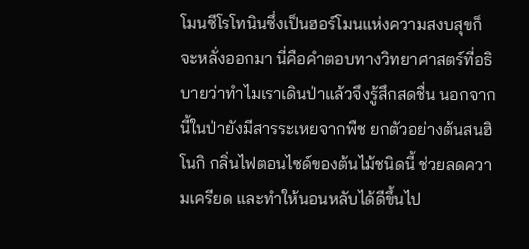โมนซีโรโทนินซึ่งเป็นฮอร์โมนแห่งความสงบสุขก็จะหลั่งออกมา นี่คือคำตอบทางวิทยาศาสตร์ที่อธิบายว่าทำไมเราเดินป่าแล้วจึงรู้สึกสดชื่น นอกจากนี้ในป่ายังมีสารระเหยจากพืช ยกตัวอย่างต้นสนฮิโนกิ กลิ่นไฟตอนไซด์ของต้นไม้ชนิดนี้ ช่วยลดความเครียด และทำให้นอนหลับได้ดีขึ้นไป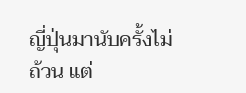ญี่ปุ่นมานับครั้งไม่ถ้วน แต่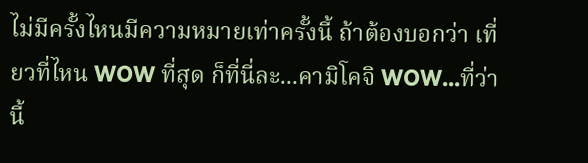ไม่มีครั้งไหนมีความหมายเท่าครั้งนี้ ถ้าต้องบอกว่า เที่ยวที่ไหน WOW ที่สุด ก็ที่นี่ละ...คามิโคจิ WOW...ที่ว่านี้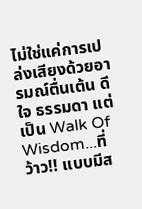ไม่ใช่แค่การเปล่งเสียงด้วยอารมณ์ตื่นเต้น ดีใจ ธรรมดา แต่เป็น Walk Of Wisdom...ที่ว้าว!! แบบมีส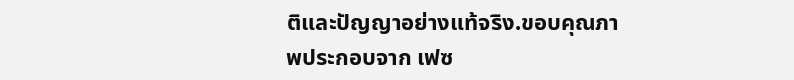ติและปัญญาอย่างแท้จริง.ขอบคุณภาพประกอบจาก เฟซ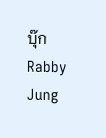บุ๊ก Rabby Jung